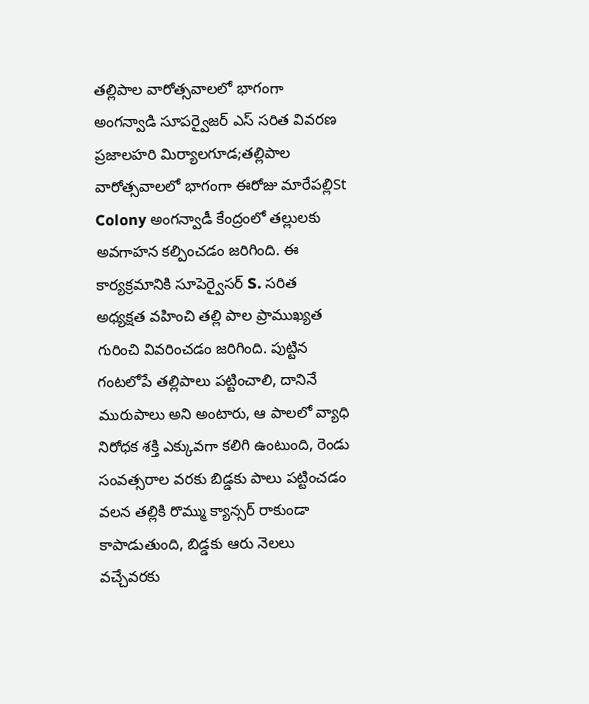తల్లిపాల వారోత్సవాలలో భాగంగా అంగన్వాడి సూపర్వైజర్ ఎస్ సరిత వివరణ
ప్రజాలహరి మిర్యాలగూడ;తల్లిపాల వారోత్సవాలలో భాగంగా ఈరోజు మారేపల్లిSt Colony అంగన్వాడీ కేంద్రంలో తల్లులకు అవగాహన కల్పించడం జరిగింది. ఈ కార్యక్రమానికి సూపెర్వైసర్ S. సరిత అధ్యక్షత వహించి తల్లి పాల ప్రాముఖ్యత గురించి వివరించడం జరిగింది. పుట్టిన గంటలోపే తల్లిపాలు పట్టించాలి, దానినే మురుపాలు అని అంటారు, ఆ పాలలో వ్యాధి నిరోధక శక్తి ఎక్కువగా కలిగి ఉంటుంది, రెండు సంవత్సరాల వరకు బిడ్డకు పాలు పట్టించడం వలన తల్లికి రొమ్ము క్యాన్సర్ రాకుండా కాపాడుతుంది, బిడ్డకు ఆరు నెలలు వచ్చేవరకు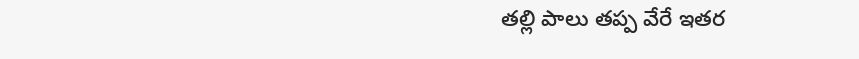తల్లి పాలు తప్ప వేరే ఇతర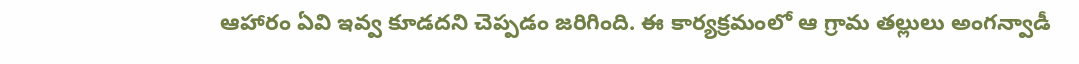ఆహారం ఏవి ఇవ్వ కూడదని చెప్పడం జరిగింది. ఈ కార్యక్రమంలో ఆ గ్రామ తల్లులు అంగన్వాడీ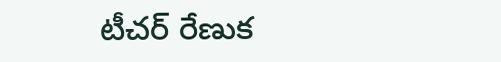టీచర్ రేణుక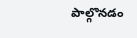పాల్గొనడం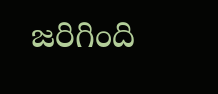జరిగింది